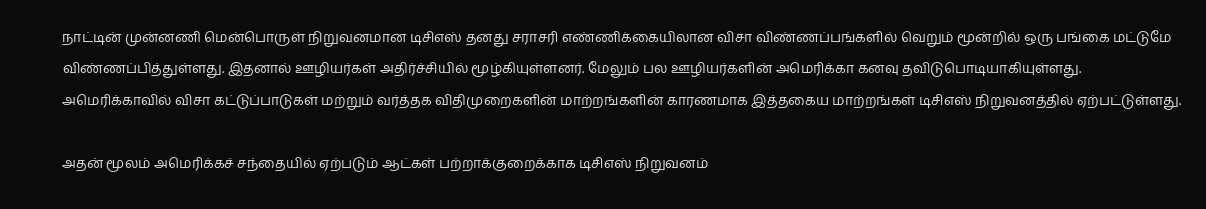நாட்டின் முன்னணி மென்பொருள் நிறுவனமான டிசிஎஸ் தனது சராசரி எண்ணிக்கையிலான விசா விண்ணப்பங்களில் வெறும் மூன்றில் ஒரு பங்கை மட்டுமே விண்ணப்பித்துள்ளது. இதனால் ஊழியர்கள் அதிர்ச்சியில் மூழ்கியுள்ளனர். மேலும் பல ஊழியர்களின் அமெரிக்கா கனவு தவிடுபொடியாகியுள்ளது.
அமெரிக்காவில் விசா கட்டுப்பாடுகள் மற்றும் வர்த்தக விதிமுறைகளின் மாற்றங்களின் காரணமாக இத்தகைய மாற்றங்கள் டிசிஎஸ் நிறுவனத்தில் ஏற்பட்டுள்ளது.

அதன் மூலம் அமெரிக்கச் சந்தையில் ஏற்படும் ஆட்கள் பற்றாக்குறைக்காக டிசிஎஸ் நிறுவனம்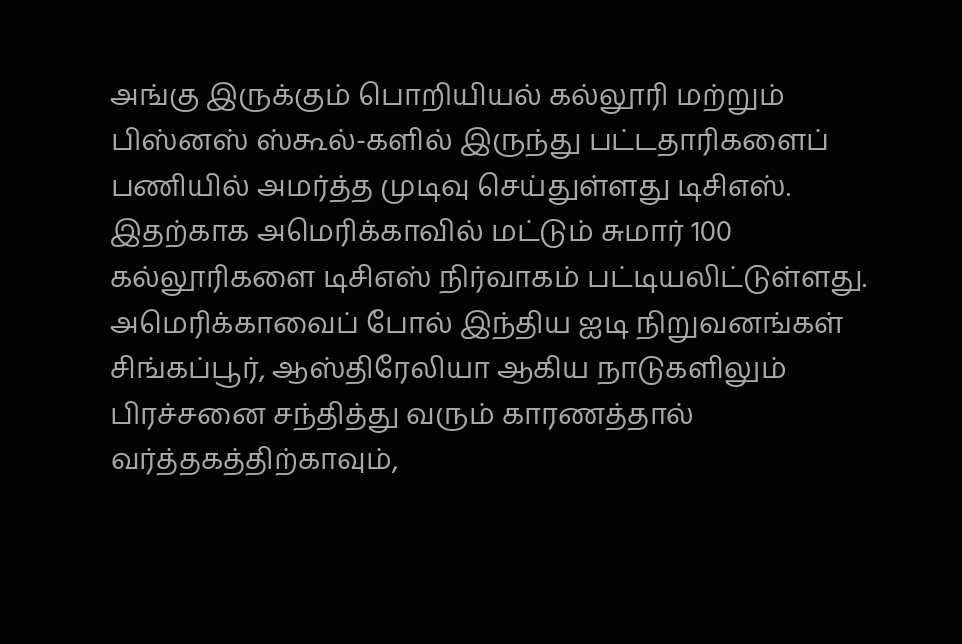அங்கு இருக்கும் பொறியியல் கல்லூரி மற்றும் பிஸ்னஸ் ஸ்கூல்-களில் இருந்து பட்டதாரிகளைப் பணியில் அமர்த்த முடிவு செய்துள்ளது டிசிஎஸ்.
இதற்காக அமெரிக்காவில் மட்டும் சுமார் 100 கல்லூரிகளை டிசிஎஸ் நிர்வாகம் பட்டியலிட்டுள்ளது.
அமெரிக்காவைப் போல் இந்திய ஐடி நிறுவனங்கள் சிங்கப்பூர், ஆஸ்திரேலியா ஆகிய நாடுகளிலும் பிரச்சனை சந்தித்து வரும் காரணத்தால் வர்த்தகத்திற்காவும்,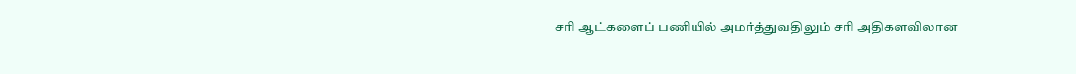சரி ஆட்களைப் பணியில் அமர்த்துவதிலும் சரி அதிகளவிலான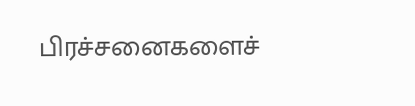பிரச்சனைகளைச்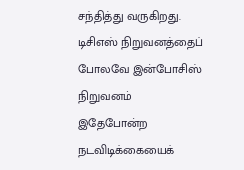சந்தித்து வருகிறது.
டிசிஎஸ் நிறுவனத்தைப் போலவே இன்போசிஸ் நிறுவனம் இதேபோன்ற நடவிடிக்கையைக்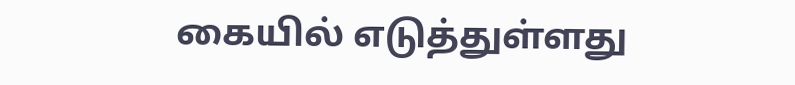கையில் எடுத்துள்ளது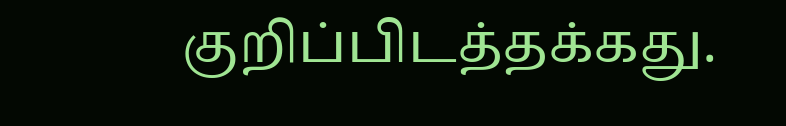குறிப்பிடத்தக்கது.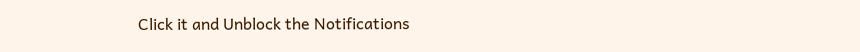Click it and Unblock the Notifications